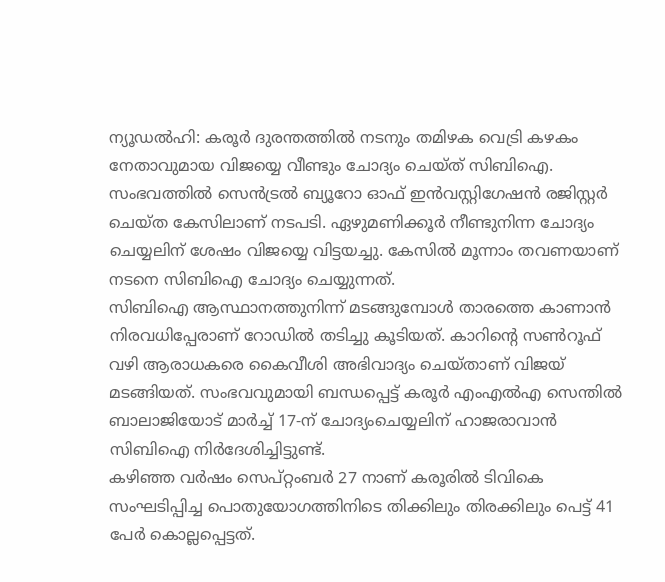ന്യൂഡൽഹി: കരൂർ ദുരന്തത്തിൽ നടനും തമിഴക വെട്രി കഴകം നേതാവുമായ വിജയ്യെ വീണ്ടും ചോദ്യം ചെയ്ത് സിബിഐ. സംഭവത്തിൽ സെൻട്രൽ ബ്യൂറോ ഓഫ് ഇൻവസ്റ്റിഗേഷൻ രജിസ്റ്റർ ചെയ്ത കേസിലാണ് നടപടി. ഏഴുമണിക്കൂർ നീണ്ടുനിന്ന ചോദ്യം ചെയ്യലിന് ശേഷം വിജയ്യെ വിട്ടയച്ചു. കേസിൽ മൂന്നാം തവണയാണ് നടനെ സിബിഐ ചോദ്യം ചെയ്യുന്നത്.
സിബിഐ ആസ്ഥാനത്തുനിന്ന് മടങ്ങുമ്പോൾ താരത്തെ കാണാൻ നിരവധിപ്പേരാണ് റോഡിൽ തടിച്ചു കൂടിയത്. കാറിന്റെ സൺറൂഫ് വഴി ആരാധകരെ കൈവീശി അഭിവാദ്യം ചെയ്താണ് വിജയ് മടങ്ങിയത്. സംഭവവുമായി ബന്ധപ്പെട്ട് കരൂർ എംഎൽഎ സെന്തിൽ ബാലാജിയോട് മാർച്ച് 17-ന് ചോദ്യംചെയ്യലിന് ഹാജരാവാൻ സിബിഐ നിർദേശിച്ചിട്ടുണ്ട്.
കഴിഞ്ഞ വർഷം സെപ്റ്റംബർ 27 നാണ് കരൂരിൽ ടിവികെ സംഘടിപ്പിച്ച പൊതുയോഗത്തിനിടെ തിക്കിലും തിരക്കിലും പെട്ട് 41 പേർ കൊല്ലപ്പെട്ടത്.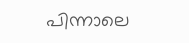പിന്നാലെ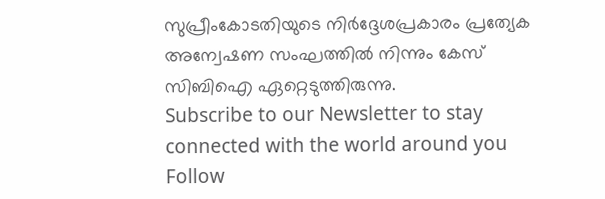സുപ്രീംകോടതിയുടെ നിർദ്ദേശപ്രകാരം പ്രത്യേക അന്വേഷണ സംഘത്തിൽ നിന്നും കേസ് സിബിഐ ഏറ്റെടുത്തിരുന്നു.
Subscribe to our Newsletter to stay connected with the world around you
Follow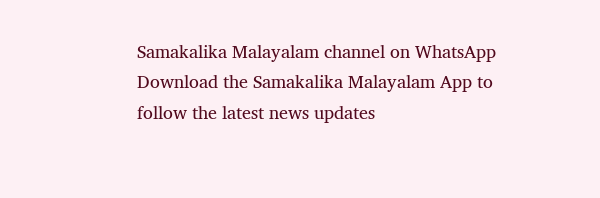Samakalika Malayalam channel on WhatsApp
Download the Samakalika Malayalam App to follow the latest news updates